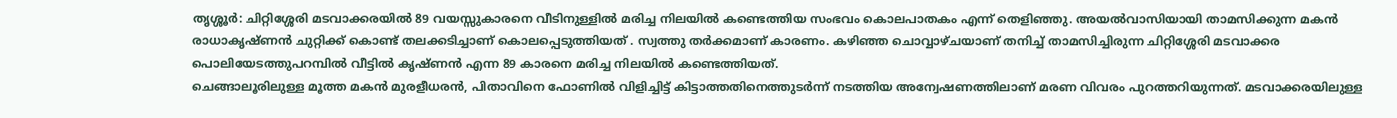തൃശ്ശൂർ: ചിറ്റിശ്ശേരി മടവാക്കരയിൽ 89 വയസ്സുകാരനെ വീടിനുള്ളിൽ മരിച്ച നിലയിൽ കണ്ടെത്തിയ സംഭവം കൊലപാതകം എന്ന് തെളിഞ്ഞു. അയൽവാസിയായി താമസിക്കുന്ന മകൻ രാധാകൃഷ്ണൻ ചുറ്റിക്ക് കൊണ്ട് തലക്കടിച്ചാണ് കൊലപ്പെടുത്തിയത് . സ്വത്തു തർക്കമാണ് കാരണം. കഴിഞ്ഞ ചൊവ്വാഴ്ചയാണ് തനിച്ച് താമസിച്ചിരുന്ന ചിറ്റിശ്ശേരി മടവാക്കര പൊലിയേടത്തുപറമ്പിൽ വീട്ടിൽ കൃഷ്ണൻ എന്ന 89 കാരനെ മരിച്ച നിലയിൽ കണ്ടെത്തിയത്.
ചെങ്ങാലൂരിലുള്ള മൂത്ത മകൻ മുരളീധരൻ, പിതാവിനെ ഫോണിൽ വിളിച്ചിട്ട് കിട്ടാത്തതിനെത്തുടർന്ന് നടത്തിയ അന്വേഷണത്തിലാണ് മരണ വിവരം പുറത്തറിയുന്നത്. മടവാക്കരയിലുള്ള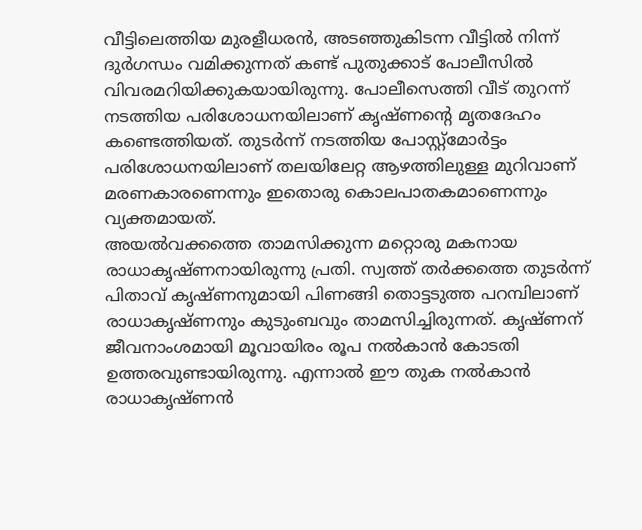വീട്ടിലെത്തിയ മുരളീധരൻ, അടഞ്ഞുകിടന്ന വീട്ടിൽ നിന്ന് ദുർഗന്ധം വമിക്കുന്നത് കണ്ട് പുതുക്കാട് പോലീസിൽ വിവരമറിയിക്കുകയായിരുന്നു. പോലീസെത്തി വീട് തുറന്ന് നടത്തിയ പരിശോധനയിലാണ് കൃഷ്ണന്റെ മൃതദേഹം കണ്ടെത്തിയത്. തുടർന്ന് നടത്തിയ പോസ്റ്റ്മോർട്ടം പരിശോധനയിലാണ് തലയിലേറ്റ ആഴത്തിലുള്ള മുറിവാണ് മരണകാരണെന്നും ഇതൊരു കൊലപാതകമാണെന്നും വ്യക്തമായത്.
അയൽവക്കത്തെ താമസിക്കുന്ന മറ്റൊരു മകനായ രാധാകൃഷ്ണനായിരുന്നു പ്രതി. സ്വത്ത് തർക്കത്തെ തുടർന്ന് പിതാവ് കൃഷ്ണനുമായി പിണങ്ങി തൊട്ടടുത്ത പറമ്പിലാണ് രാധാകൃഷ്ണനും കുടുംബവും താമസിച്ചിരുന്നത്. കൃഷ്ണന് ജീവനാംശമായി മൂവായിരം രൂപ നൽകാൻ കോടതി ഉത്തരവുണ്ടായിരുന്നു. എന്നാൽ ഈ തുക നൽകാൻ രാധാകൃഷ്ണൻ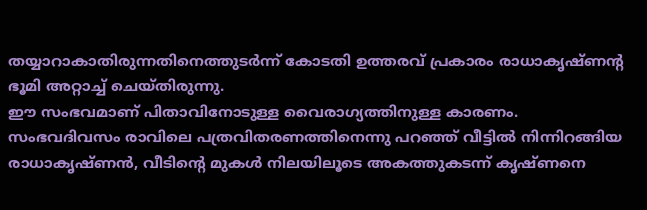തയ്യാറാകാതിരുന്നതിനെത്തുടർന്ന് കോടതി ഉത്തരവ് പ്രകാരം രാധാകൃഷ്ണന്റ ഭൂമി അറ്റാച്ച് ചെയ്തിരുന്നു.
ഈ സംഭവമാണ് പിതാവിനോടുള്ള വൈരാഗ്യത്തിനുള്ള കാരണം. സംഭവദിവസം രാവിലെ പത്രവിതരണത്തിനെന്നു പറഞ്ഞ് വീട്ടിൽ നിന്നിറങ്ങിയ രാധാകൃഷ്ണൻ, വീടിന്റെ മുകൾ നിലയിലൂടെ അകത്തുകടന്ന് കൃഷ്ണനെ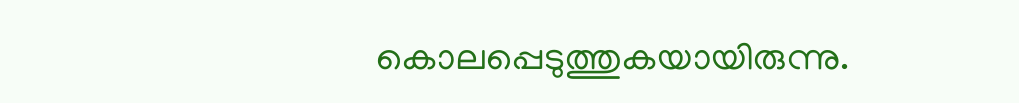കൊലപ്പെടുത്തുകയായിരുന്നു.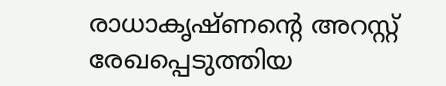രാധാകൃഷ്ണന്റെ അറസ്റ്റ് രേഖപ്പെടുത്തിയ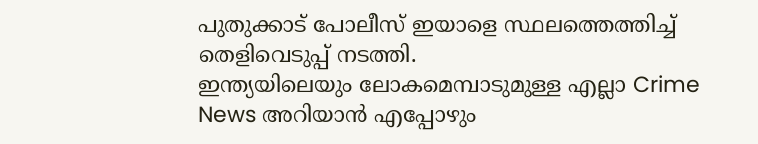പുതുക്കാട് പോലീസ് ഇയാളെ സ്ഥലത്തെത്തിച്ച് തെളിവെടുപ്പ് നടത്തി.
ഇന്ത്യയിലെയും ലോകമെമ്പാടുമുള്ള എല്ലാ Crime News അറിയാൻ എപ്പോഴും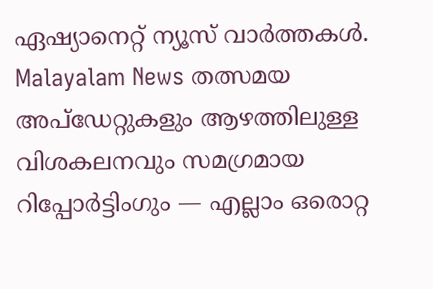ഏഷ്യാനെറ്റ് ന്യൂസ് വാർത്തകൾ. Malayalam News തത്സമയ അപ്ഡേറ്റുകളും ആഴത്തിലുള്ള വിശകലനവും സമഗ്രമായ റിപ്പോർട്ടിംഗും — എല്ലാം ഒരൊറ്റ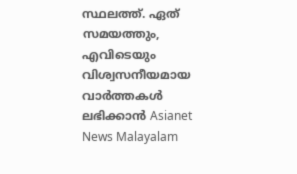സ്ഥലത്ത്. ഏത് സമയത്തും, എവിടെയും വിശ്വസനീയമായ വാർത്തകൾ ലഭിക്കാൻ Asianet News Malayalam